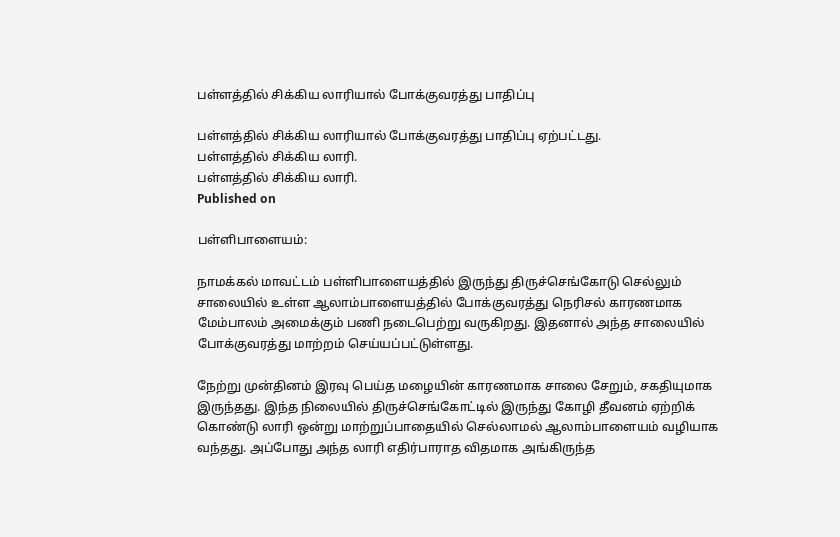பள்ளத்தில் சிக்கிய லாரியால் போக்குவரத்து பாதிப்பு

பள்ளத்தில் சிக்கிய லாரியால் போக்குவரத்து பாதிப்பு ஏற்பட்டது.
பள்ளத்தில் சிக்கிய லாரி.
பள்ளத்தில் சிக்கிய லாரி.
Published on

பள்ளிபாளையம்:

நாமக்கல் மாவட்டம் பள்ளிபாளையத்தில் இருந்து திருச்செங்கோடு செல்லும் சாலையில் உள்ள ஆலாம்பாளையத்தில் போக்குவரத்து நெரிசல் காரணமாக மேம்பாலம் அமைக்கும் பணி நடைபெற்று வருகிறது. இதனால் அந்த சாலையில் போக்குவரத்து மாற்றம் செய்யப்பட்டுள்ளது.

நேற்று முன்தினம் இரவு பெய்த மழையின் காரணமாக சாலை சேறும், சகதியுமாக இருந்தது. இந்த நிலையில் திருச்செங்கோட்டில் இருந்து கோழி தீவனம் ஏற்றிக் கொண்டு லாரி ஒன்று மாற்றுப்பாதையில் செல்லாமல் ஆலாம்பாளையம் வழியாக வந்தது. அப்போது அந்த லாரி எதிர்பாராத விதமாக அங்கிருந்த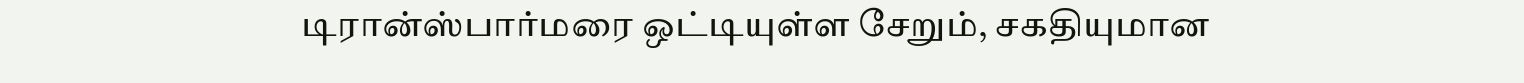டிரான்ஸ்பார்மரை ஒட்டியுள்ள சேறும், சகதியுமான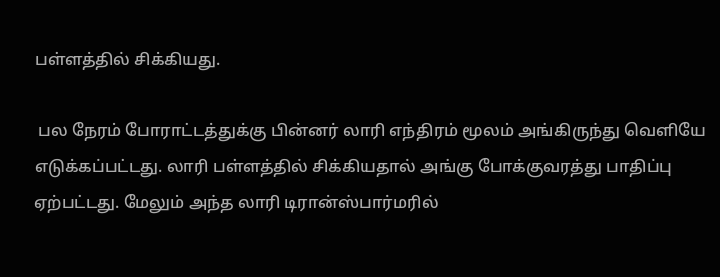பள்ளத்தில் சிக்கியது.

 பல நேரம் போராட்டத்துக்கு பின்னர் லாரி எந்திரம் மூலம் அங்கிருந்து வெளியே எடுக்கப்பட்டது. லாரி பள்ளத்தில் சிக்கியதால் அங்கு போக்குவரத்து பாதிப்பு ஏற்பட்டது. மேலும் அந்த லாரி டிரான்ஸ்பார்மரில்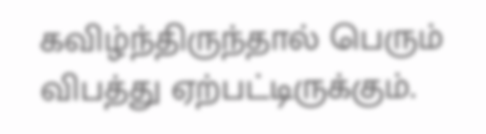கவிழ்ந்திருந்தால் பெரும் விபத்து ஏற்பட்டிருக்கும்.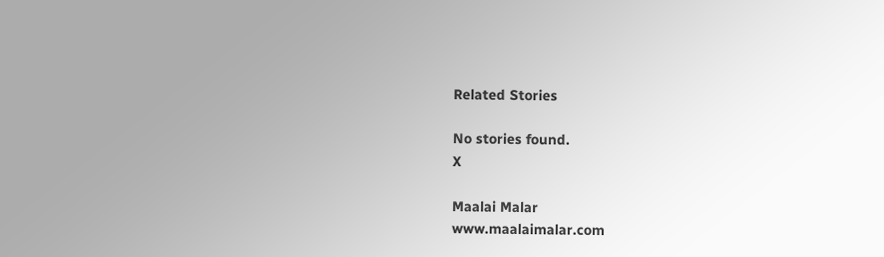Related Stories

No stories found.
X

Maalai Malar
www.maalaimalar.com